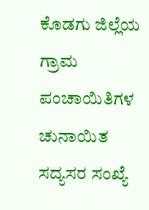ಕೊಡಗು ಜಿಲ್ಲೆಯ ಗ್ರಾಮ ಪಂಚಾಯಿತಿಗಳ ಚುನಾಯಿತ ಸದ್ಯಸರ ಸಂಖ್ಯೆ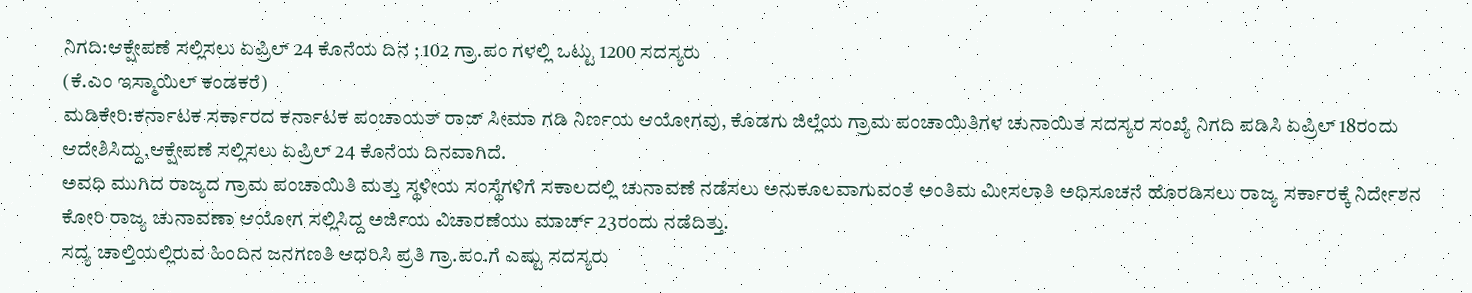ನಿಗದಿ:ಆಕ್ಷೇಪಣೆ ಸಲ್ಲಿಸಲು ಏಪ್ರಿಲ್ 24 ಕೊನೆಯ ದಿನ ; 102 ಗ್ರಾ.ಪಂ ಗಳಲ್ಲಿ ಒಟ್ಟು 1200 ಸದಸ್ಯರು
(ಕೆ.ಎಂ ಇಸ್ಮಾಯಿಲ್ ಕಂಡಕರೆ)
ಮಡಿಕೇರಿ:ಕರ್ನಾಟಕ ಸರ್ಕಾರದ ಕರ್ನಾಟಕ ಪಂಚಾಯತ್ ರಾಜ್ ಸೀಮಾ ಗಡಿ ನಿರ್ಣಯ ಆಯೋಗವು, ಕೊಡಗು ಜಿಲ್ಲೆಯ ಗ್ರಾಮ ಪಂಚಾಯಿತಿಗಳ ಚುನಾಯಿತ ಸದಸ್ಯರ ಸಂಖ್ಯೆ ನಿಗದಿ ಪಡಿಸಿ ಏಪ್ರಿಲ್ 18ರಂದು ಆದೇಶಿಸಿದ್ದು,ಆಕ್ಷೇಪಣೆ ಸಲ್ಲಿಸಲು ಏಪ್ರಿಲ್ 24 ಕೊನೆಯ ದಿನವಾಗಿದೆ.
ಅವಧಿ ಮುಗಿದ ರಾಜ್ಯದ ಗ್ರಾಮ ಪಂಚಾಯಿತಿ ಮತ್ತು ಸ್ಥಳೀಯ ಸಂಸ್ಥೆಗಳಿಗೆ ಸಕಾಲದಲ್ಲಿ ಚುನಾವಣೆ ನಡೆಸಲು ಅನುಕೂಲವಾಗುವಂತೆ ಅಂತಿಮ ಮೀಸಲಾತಿ ಅಧಿಸೂಚನೆ ಹೊರಡಿಸಲು ರಾಜ್ಯ ಸರ್ಕಾರಕ್ಕೆ ನಿರ್ದೇಶನ ಕೋರಿ ರಾಜ್ಯ ಚುನಾವಣಾ ಆಯೋಗ ಸಲ್ಲಿಸಿದ್ದ ಅರ್ಜಿಯ ವಿಚಾರಣೆಯು ಮಾರ್ಚ್ 23ರಂದು ನಡೆದಿತ್ತು.
ಸದ್ಯ ಚಾಲ್ತಿಯಲ್ಲಿರುವ ಹಿಂದಿನ ಜನಗಣತಿ ಆಧರಿಸಿ ಪ್ರತಿ ಗ್ರಾ.ಪಂ.ಗೆ ಎಷ್ಟು ಸದಸ್ಯರು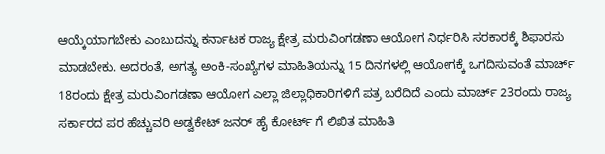ಆಯ್ಕೆಯಾಗಬೇಕು ಎಂಬುದನ್ನು ಕರ್ನಾಟಕ ರಾಜ್ಯ ಕ್ಷೇತ್ರ ಮರುವಿಂಗಡಣಾ ಆಯೋಗ ನಿರ್ಧರಿಸಿ ಸರಕಾರಕ್ಕೆ ಶಿಫಾರಸು ಮಾಡಬೇಕು. ಅದರಂತೆ, ಅಗತ್ಯ ಅಂಕಿ-ಸಂಖ್ಯೆಗಳ ಮಾಹಿತಿಯನ್ನು 15 ದಿನಗಳಲ್ಲಿ ಆಯೋಗಕ್ಕೆ ಒಗದಿಸುವಂತೆ ಮಾರ್ಚ್ 18ರಂದು ಕ್ಷೇತ್ರ ಮರುವಿಂಗಡಣಾ ಆಯೋಗ ಎಲ್ಲಾ ಜಿಲ್ಲಾಧಿಕಾರಿಗಳಿಗೆ ಪತ್ರ ಬರೆದಿದೆ ಎಂದು ಮಾರ್ಚ್ 23ರಂದು ರಾಜ್ಯ ಸರ್ಕಾರದ ಪರ ಹೆಚ್ಚುವರಿ ಅಡ್ವಕೇಟ್ ಜನರ್ ಹೈ ಕೋರ್ಟ್ ಗೆ ಲಿಖಿತ ಮಾಹಿತಿ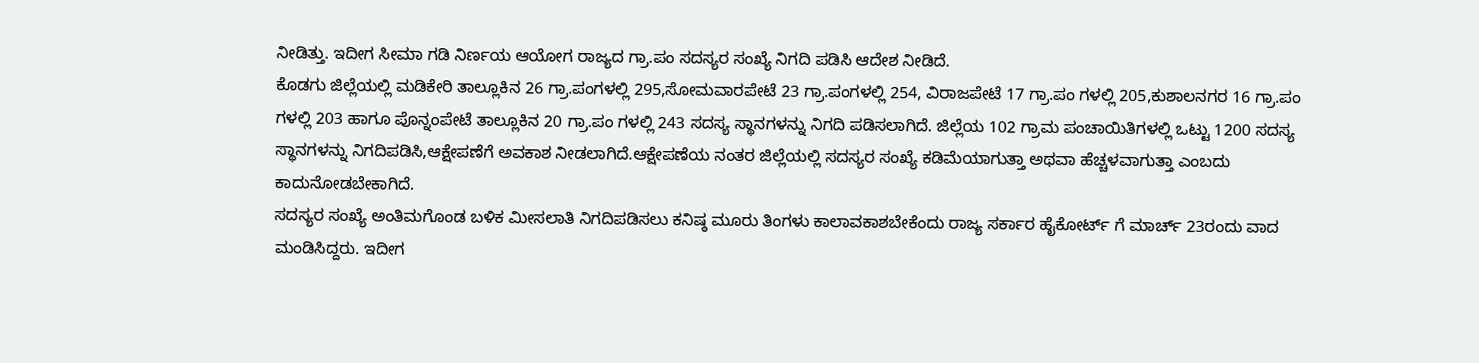ನೀಡಿತ್ತು. ಇದೀಗ ಸೀಮಾ ಗಡಿ ನಿರ್ಣಯ ಆಯೋಗ ರಾಜ್ಯದ ಗ್ರಾ.ಪಂ ಸದಸ್ಯರ ಸಂಖ್ಯೆ ನಿಗದಿ ಪಡಿಸಿ ಆದೇಶ ನೀಡಿದೆ.
ಕೊಡಗು ಜಿಲ್ಲೆಯಲ್ಲಿ ಮಡಿಕೇರಿ ತಾಲ್ಲೂಕಿನ 26 ಗ್ರಾ.ಪಂಗಳಲ್ಲಿ 295,ಸೋಮವಾರಪೇಟೆ 23 ಗ್ರಾ.ಪಂಗಳಲ್ಲಿ 254, ವಿರಾಜಪೇಟೆ 17 ಗ್ರಾ.ಪಂ ಗಳಲ್ಲಿ 205,ಕುಶಾಲನಗರ 16 ಗ್ರಾ.ಪಂ ಗಳಲ್ಲಿ 203 ಹಾಗೂ ಪೊನ್ನಂಪೇಟೆ ತಾಲ್ಲೂಕಿನ 20 ಗ್ರಾ.ಪಂ ಗಳಲ್ಲಿ 243 ಸದಸ್ಯ ಸ್ಥಾನಗಳನ್ನು ನಿಗದಿ ಪಡಿಸಲಾಗಿದೆ. ಜಿಲ್ಲೆಯ 102 ಗ್ರಾಮ ಪಂಚಾಯಿತಿಗಳಲ್ಲಿ ಒಟ್ಟು 1200 ಸದಸ್ಯ ಸ್ಥಾನಗಳನ್ನು ನಿಗದಿಪಡಿಸಿ,ಆಕ್ಷೇಪಣೆಗೆ ಅವಕಾಶ ನೀಡಲಾಗಿದೆ.ಆಕ್ಷೇಪಣೆಯ ನಂತರ ಜಿಲ್ಲೆಯಲ್ಲಿ ಸದಸ್ಯರ ಸಂಖ್ಯೆ ಕಡಿಮೆಯಾಗುತ್ತಾ ಅಥವಾ ಹೆಚ್ಚಳವಾಗುತ್ತಾ ಎಂಬದು ಕಾದುನೋಡಬೇಕಾಗಿದೆ.
ಸದಸ್ಯರ ಸಂಖ್ಯೆ ಅಂತಿಮಗೊಂಡ ಬಳಿಕ ಮೀಸಲಾತಿ ನಿಗದಿಪಡಿಸಲು ಕನಿಷ್ಠ ಮೂರು ತಿಂಗಳು ಕಾಲಾವಕಾಶಬೇಕೆಂದು ರಾಜ್ಯ ಸರ್ಕಾರ ಹೈಕೋರ್ಟ್ ಗೆ ಮಾರ್ಚ್ 23ರಂದು ವಾದ ಮಂಡಿಸಿದ್ದರು. ಇದೀಗ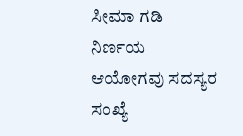ಸೀಮಾ ಗಡಿ ನಿರ್ಣಯ ಆಯೋಗವು ಸದಸ್ಯರ ಸಂಖ್ಯೆ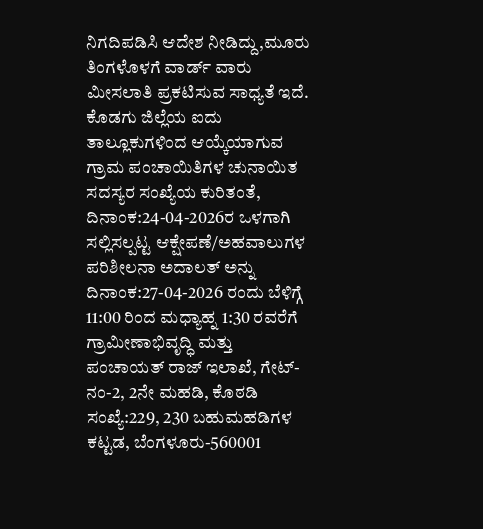ನಿಗದಿಪಡಿಸಿ ಆದೇಶ ನೀಡಿದ್ದು,ಮೂರು ತಿಂಗಳೊಳಗೆ ವಾರ್ಡ್ ವಾರು ಮೀಸಲಾತಿ ಪ್ರಕಟಿಸುವ ಸಾಧ್ಯತೆ ಇದೆ.
ಕೊಡಗು ಜಿಲ್ಲೆಯ ಐದು ತಾಲ್ಲೂಕುಗಳಿಂದ ಆಯ್ಕೆಯಾಗುವ ಗ್ರಾಮ ಪಂಚಾಯಿತಿಗಳ ಚುನಾಯಿತ ಸದಸ್ಯರ ಸಂಖ್ಯೆಯ ಕುರಿತಂತೆ, ದಿನಾಂಕ:24-04-2026ರ ಒಳಗಾಗಿ ಸಲ್ಲಿಸಲ್ಪಟ್ಟ ಆಕ್ಷೇಪಣೆ/ಅಹವಾಲುಗಳ ಪರಿಶೀಲನಾ ಅದಾಲತ್ ಅನ್ನು ದಿನಾಂಕ:27-04-2026 ರಂದು ಬೆಳಿಗ್ಗೆ 11:00 ರಿಂದ ಮಧ್ಯಾಹ್ನ 1:30 ರವರೆಗೆ ಗ್ರಾಮೀಣಾಭಿವೃದ್ಧಿ ಮತ್ತು ಪಂಚಾಯತ್ ರಾಜ್ ಇಲಾಖೆ, ಗೇಟ್-ನಂ-2, 2ನೇ ಮಹಡಿ, ಕೊಠಡಿ ಸಂಖ್ಯೆ:229, 230 ಬಹುಮಹಡಿಗಳ ಕಟ್ಟಡ, ಬೆಂಗಳೂರು-560001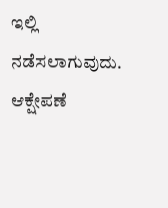ಇಲ್ಲಿ ನಡೆಸಲಾಗುವುದು. ಆಕ್ಷೇಪಣೆ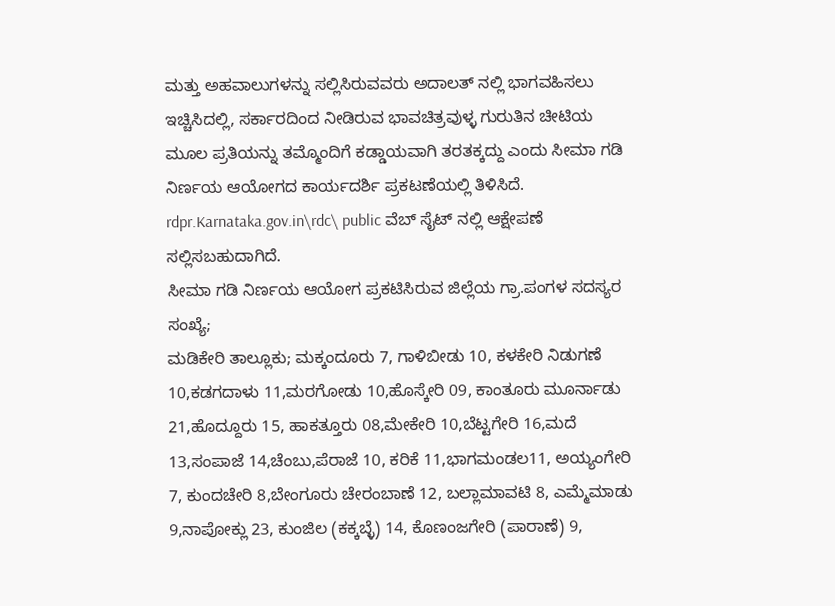ಮತ್ತು ಅಹವಾಲುಗಳನ್ನು ಸಲ್ಲಿಸಿರುವವರು ಅದಾಲತ್ ನಲ್ಲಿ ಭಾಗವಹಿಸಲು ಇಚ್ಚಿಸಿದಲ್ಲಿ, ಸರ್ಕಾರದಿಂದ ನೀಡಿರುವ ಭಾವಚಿತ್ರವುಳ್ಳ ಗುರುತಿನ ಚೀಟಿಯ ಮೂಲ ಪ್ರತಿಯನ್ನು ತಮ್ಮೊಂದಿಗೆ ಕಡ್ಡಾಯವಾಗಿ ತರತಕ್ಕದ್ದು ಎಂದು ಸೀಮಾ ಗಡಿ ನಿರ್ಣಯ ಆಯೋಗದ ಕಾರ್ಯದರ್ಶಿ ಪ್ರಕಟಣೆಯಲ್ಲಿ ತಿಳಿಸಿದೆ. rdpr.Karnataka.gov.in\rdc\ public ವೆಬ್ ಸೈಟ್ ನಲ್ಲಿ ಆಕ್ಷೇಪಣೆ ಸಲ್ಲಿಸಬಹುದಾಗಿದೆ.
ಸೀಮಾ ಗಡಿ ನಿರ್ಣಯ ಆಯೋಗ ಪ್ರಕಟಿಸಿರುವ ಜಿಲ್ಲೆಯ ಗ್ರಾ.ಪಂಗಳ ಸದಸ್ಯರ ಸಂಖ್ಯೆ;
ಮಡಿಕೇರಿ ತಾಲ್ಲೂಕು; ಮಕ್ಕಂದೂರು 7, ಗಾಳಿಬೀಡು 10, ಕಳಕೇರಿ ನಿಡುಗಣೆ 10,ಕಡಗದಾಳು 11,ಮರಗೋಡು 10,ಹೊಸ್ಕೇರಿ 09, ಕಾಂತೂರು ಮೂರ್ನಾಡು 21,ಹೊದ್ದೂರು 15, ಹಾಕತ್ತೂರು 08,ಮೇಕೇರಿ 10,ಬೆಟ್ಟಗೇರಿ 16,ಮದೆ 13,ಸಂಪಾಜೆ 14,ಚೆಂಬು,ಪೆರಾಜೆ 10, ಕರಿಕೆ 11,ಭಾಗಮಂಡಲ11, ಅಯ್ಯಂಗೇರಿ 7, ಕುಂದಚೇರಿ 8,ಬೇಂಗೂರು ಚೇರಂಬಾಣೆ 12, ಬಲ್ಲಾಮಾವಟಿ 8, ಎಮ್ಮೆಮಾಡು 9,ನಾಪೋಕ್ಲು 23, ಕುಂಜಿಲ (ಕಕ್ಕಬ್ಳೆ) 14, ಕೊಣಂಜಗೇರಿ (ಪಾರಾಣೆ) 9,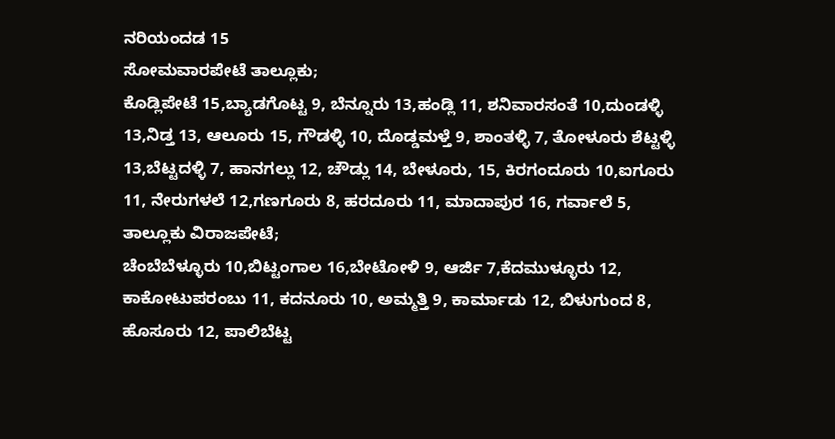ನರಿಯಂದಡ 15
ಸೋಮವಾರಪೇಟೆ ತಾಲ್ಲೂಕು;
ಕೊಡ್ಲಿಪೇಟೆ 15,ಬ್ಯಾಡಗೊಟ್ಟ 9, ಬೆನ್ನೂರು 13,ಹಂಡ್ಲಿ 11, ಶನಿವಾರಸಂತೆ 10,ದುಂಡಳ್ಳಿ 13,ನಿಡ್ತ 13, ಆಲೂರು 15, ಗೌಡಳ್ಳಿ 10, ದೊಡ್ಡಮಳ್ತೆ 9, ಶಾಂತಳ್ಳಿ 7, ತೋಳೂರು ಶೆಟ್ಟಳ್ಳಿ 13,ಬೆಟ್ಟದಳ್ಳಿ 7, ಹಾನಗಲ್ಲು 12, ಚೌಡ್ಲು 14, ಬೇಳೂರು, 15, ಕಿರಗಂದೂರು 10,ಐಗೂರು 11, ನೇರುಗಳಲೆ 12,ಗಣಗೂರು 8, ಹರದೂರು 11, ಮಾದಾಪುರ 16, ಗರ್ವಾಲೆ 5,
ತಾಲ್ಲೂಕು ವಿರಾಜಪೇಟೆ;
ಚೆಂಬೆಬೆಳ್ಳೂರು 10,ಬಿಟ್ಟಂಗಾಲ 16,ಬೇಟೋಳಿ 9, ಆರ್ಜಿ 7,ಕೆದಮುಳ್ಳೂರು 12, ಕಾಕೋಟುಪರಂಬು 11, ಕದನೂರು 10, ಅಮ್ಮತ್ತಿ 9, ಕಾರ್ಮಾಡು 12, ಬಿಳುಗುಂದ 8, ಹೊಸೂರು 12, ಪಾಲಿಬೆಟ್ಟ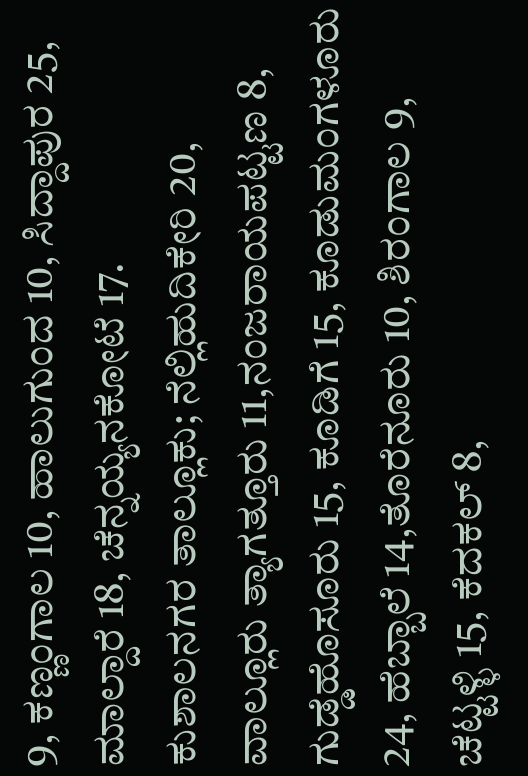9, ಕಣ್ಣಂಗಾಲ 10, ಹಾಲುಗುಂದ 10, ಸಿದ್ದಾಪುರ 25, ಮಾಲ್ದಾರೆ 18, ಚೆನ್ನಯ್ಯನಕೋಟೆ 17.
ಕುಶಾಲನಗರ ತಾಲ್ಲೂಕು; ನೆಲ್ಲಿಹುದಿಕೇರಿ 20, ವಾಲ್ಲೂರು ತ್ಯಾಗತ್ತೂರು 11,ನಂಜರಾಯಪಟ್ಟಣ 8, ಗುಡ್ಡೆಹೊಸೂರು 15, ಕೂಡಿಗೆ 15, ಕೂಡುಮಂಗಳೂರು 24, ಹೆಬ್ಬಾಲೆ 14,ತೊರೆನೂರು 10, ಶಿರಂಗಾಲ 9, ಚೆಟ್ಟಳ್ಳಿ 15, ಕೆದಕಲ್ 8,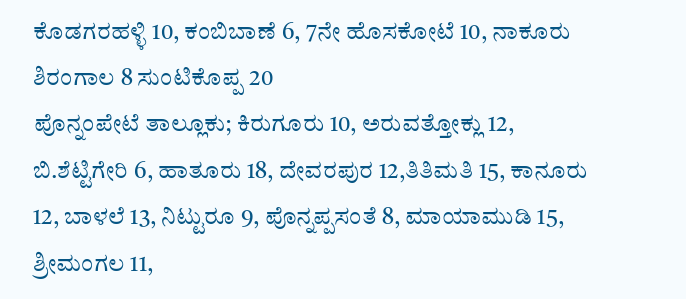ಕೊಡಗರಹಳ್ಳಿ 10, ಕಂಬಿಬಾಣೆ 6, 7ನೇ ಹೊಸಕೋಟೆ 10, ನಾಕೂರು ಶಿರಂಗಾಲ 8 ಸುಂಟಿಕೊಪ್ಪ 20
ಪೊನ್ನಂಪೇಟೆ ತಾಲ್ಲೂಕು; ಕಿರುಗೂರು 10, ಅರುವತ್ತೋಕ್ಲು 12, ಬಿ.ಶೆಟ್ಟಿಗೇರಿ 6, ಹಾತೂರು 18, ದೇವರಪುರ 12,ತಿತಿಮತಿ 15, ಕಾನೂರು 12, ಬಾಳಲೆ 13, ನಿಟ್ಟುರೂ 9, ಪೊನ್ನಪ್ಪಸಂತೆ 8, ಮಾಯಾಮುಡಿ 15, ಶ್ರೀಮಂಗಲ 11,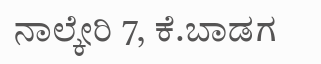ನಾಲ್ಕೇರಿ 7, ಕೆ.ಬಾಡಗ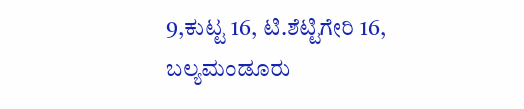9,ಕುಟ್ಟ 16, ಟಿ.ಶೆಟ್ಟಿಗೇರಿ 16, ಬಲ್ಯಮಂಡೂರು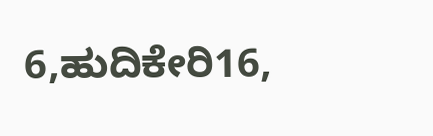6,ಹುದಿಕೇರಿ16,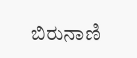ಬಿರುನಾಣಿ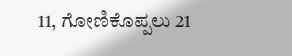11, ಗೋಣಿಕೊಪ್ಪಲು 21